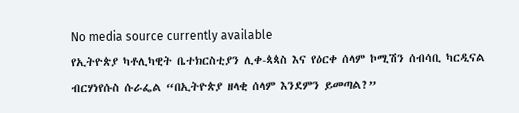No media source currently available
የኢትዮጵያ ካቶሊካዊት ቤተክርስቲያን ሊቀ-ጳጳስ እና የዕርቀ ሰላም ኮሚሽን ሰብሳቢ ካርዲናል ብርሃነየሱስ ሱራፌል “በኢትዮጵያ ዘላቂ ሰላም እንደምን ይመጣል?”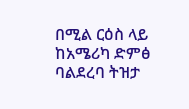በሚል ርዕስ ላይ ከአሜሪካ ድምፅ ባልደረባ ትዝታ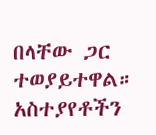በላቸው ጋር ተወያይተዋል።
አስተያየቶችን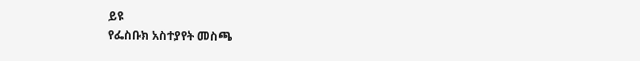ይዩ
የፌስቡክ አስተያየት መስጫ